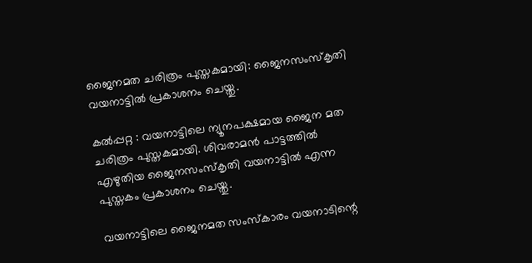ജൈനമത ചരിത്രം പുസ്തകമായി: ജൈനസംസ്കൃതി വയനാട്ടിൽ പ്രകാശനം ചെയ്തു.

കൽപ്പറ്റ : വയനാട്ടിലെ ന്യൂനപക്ഷമായ ജൈന മത ചരിത്രം പുസ്തകമായി. ശിവരാമൻ പാട്ടത്തിൽ എഴുതിയ ജൈനസംസ്കൃതി വയനാട്ടിൽ എന്ന പുസ്തകം പ്രകാശനം ചെയ്തു.

വയനാട്ടിലെ ജൈനമത സംസ്കാരം വയനാടിന്റെ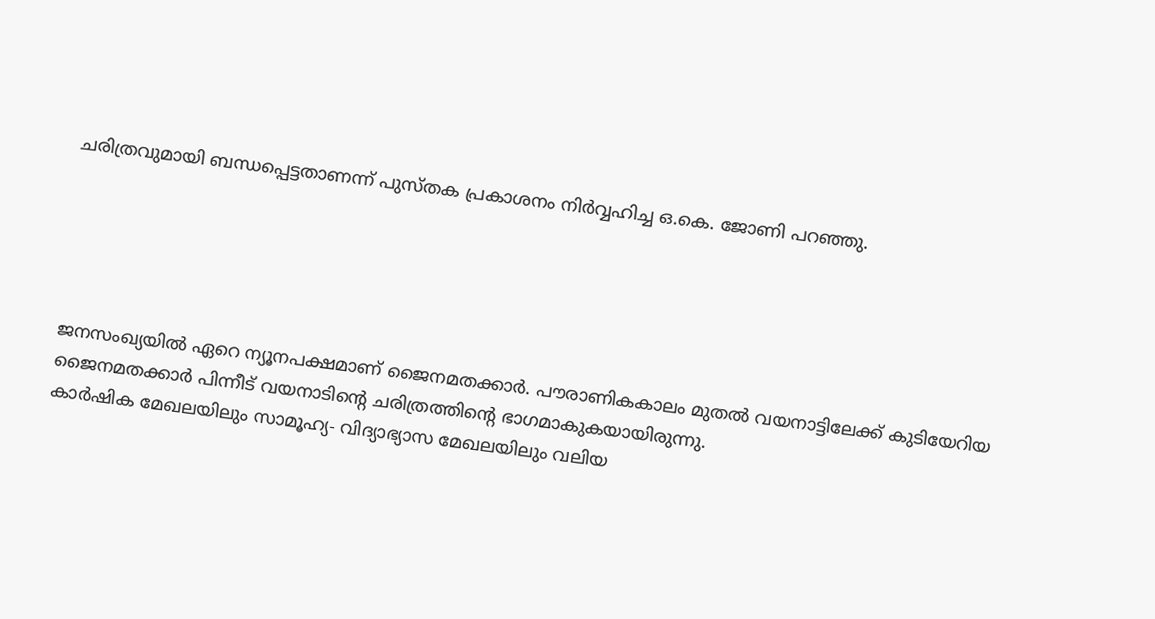ചരിത്രവുമായി ബന്ധപ്പെട്ടതാണന്ന് പുസ്തക പ്രകാശനം നിർവ്വഹിച്ച ഒ.കെ. ജോണി പറഞ്ഞു.





ജനസംഖ്യയിൽ ഏറെ ന്യൂനപക്ഷമാണ് ജൈനമതക്കാർ. പൗരാണികകാലം മുതൽ വയനാട്ടിലേക്ക് കുടിയേറിയ ജൈനമതക്കാർ പിന്നീട് വയനാടിന്റെ ചരിത്രത്തിന്റെ ഭാഗമാകുകയായിരുന്നു.
കാർഷിക മേഖലയിലും സാമൂഹ്യ- വിദ്യാഭ്യാസ മേഖലയിലും വലിയ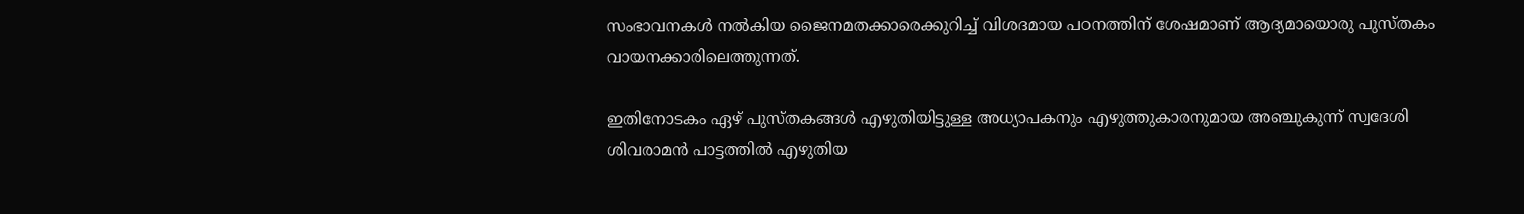സംഭാവനകൾ നൽകിയ ജൈനമതക്കാരെക്കുറിച്ച് വിശദമായ പഠനത്തിന് ശേഷമാണ് ആദ്യമായൊരു പുസ്തകം വായനക്കാരിലെത്തുന്നത്.

ഇതിനോടകം ഏഴ് പുസ്തകങ്ങൾ എഴുതിയിട്ടുള്ള അധ്യാപകനും എഴുത്തുകാരനുമായ അഞ്ചുകുന്ന് സ്വദേശി ശിവരാമൻ പാട്ടത്തിൽ എഴുതിയ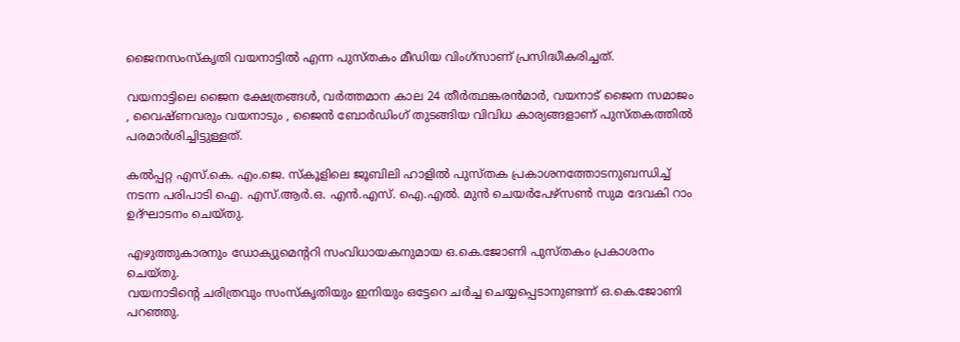ജൈനസംസ്കൃതി വയനാട്ടിൽ എന്ന പുസ്തകം മീഡിയ വിംഗ്സാണ് പ്രസിദ്ധീകരിച്ചത്.

വയനാട്ടിലെ ജൈന ക്ഷേത്രങ്ങൾ, വർത്തമാന കാല 24 തീർത്ഥങ്കരൻമാർ, വയനാട് ജൈന സമാജം , വൈഷ്ണവരും വയനാടും , ജൈൻ ബോർഡിംഗ് തുടങ്ങിയ വിവിധ കാര്യങ്ങളാണ് പുസ്തകത്തിൽ പരമാർശിച്ചിട്ടുള്ളത്.

കൽപ്പറ്റ എസ്.കെ. എം.ജെ. സ്കൂളിലെ ജൂബിലി ഹാളിൽ പുസ്തക പ്രകാശനത്തോടനുബന്ധിച്ച് നടന്ന പരിപാടി ഐ. എസ്.ആർ.ഒ. എൻ.എസ്. ഐ.എൽ. മുൻ ചെയർപേഴ്സൺ സുമ ദേവകി റാം ഉദ്ഘാടനം ചെയ്തു.

എഴുത്തുകാരനും ഡോക്യുമെന്ററി സംവിധായകനുമായ ഒ.കെ.ജോണി പുസ്തകം പ്രകാശനം ചെയ്തു.
വയനാടിന്റെ ചരിത്രവും സംസ്കൃതിയും ഇനിയും ഒട്ടേറെ ചർച്ച ചെയ്യപ്പെടാനുണ്ടന്ന് ഒ.കെ.ജോണി പറഞ്ഞു.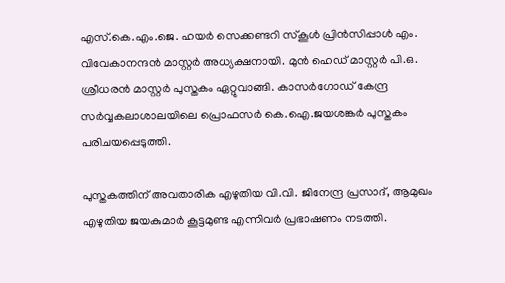എസ്.കെ.എം.ജെ. ഹയർ സെക്കണ്ടറി സ്കൂൾ പ്രിൻസിപ്പാൾ എം. വിവേകാനന്ദൻ മാസ്റ്റർ അധ്യക്ഷനായി. മുൻ ഹെഡ് മാസ്റ്റർ പി.ഒ. ശ്രീധരൻ മാസ്റ്റർ പുസ്തകം ഏറ്റുവാങ്ങി. കാസർഗോഡ്‌ കേന്ദ്ര സർവ്വകലാശാലയിലെ പ്രൊഫസർ കെ.ഐ.ജയശങ്കർ പുസ്തകം പരിചയപ്പെടുത്തി.

പുസ്തകത്തിന് അവതാരിക എഴുതിയ വി.വി. ജിനേന്ദ്ര പ്രസാദ്, ആമുഖം എഴുതിയ ജയകുമാർ കൂട്ടമുണ്ട എന്നിവർ പ്രഭാഷണം നടത്തി.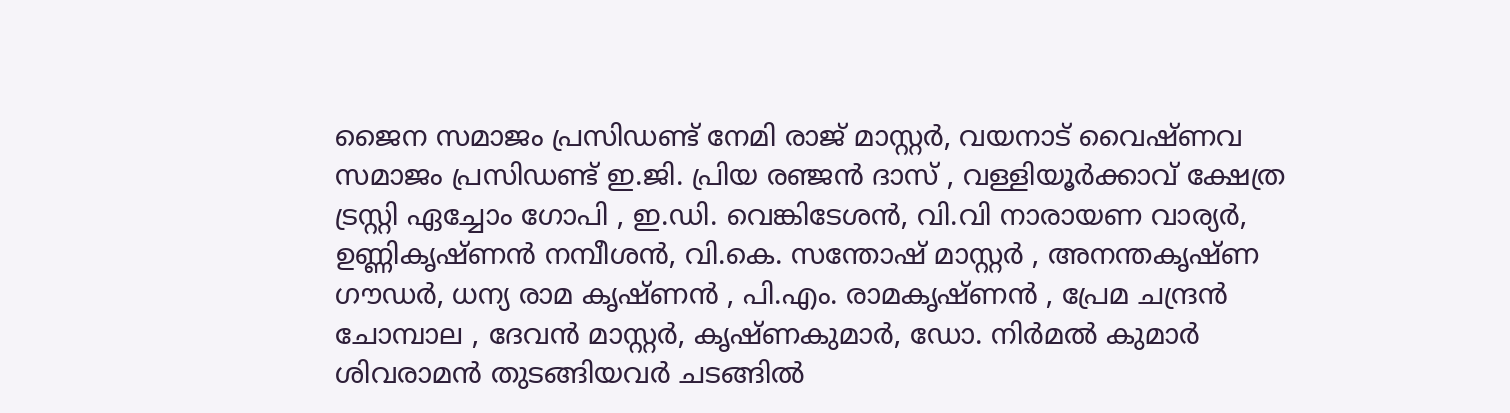ജൈന സമാജം പ്രസിഡണ്ട് നേമി രാജ് മാസ്റ്റർ, വയനാട് വൈഷ്ണവ സമാജം പ്രസിഡണ്ട് ഇ.ജി. പ്രിയ രഞ്ജൻ ദാസ് , വള്ളിയൂർക്കാവ് ക്ഷേത്ര ട്രസ്റ്റി ഏച്ചോം ഗോപി , ഇ.ഡി. വെങ്കിടേശൻ, വി.വി നാരായണ വാര്യർ, ഉണ്ണികൃഷ്ണൻ നമ്പീശൻ, വി.കെ. സന്തോഷ്‌ മാസ്റ്റർ , അനന്തകൃഷ്ണ ഗൗഡർ, ധന്യ രാമ കൃഷ്ണൻ , പി.എം. രാമകൃഷ്ണൻ , പ്രേമ ചന്ദ്രൻ ചോമ്പാല , ദേവൻ മാസ്റ്റർ, കൃഷ്ണകുമാർ, ഡോ. നിർമൽ കുമാർ ശിവരാമൻ തുടങ്ങിയവർ ചടങ്ങിൽ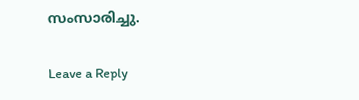സംസാരിച്ചു.

Leave a Reply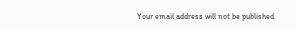Your email address will not be published.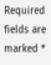Required fields are marked *